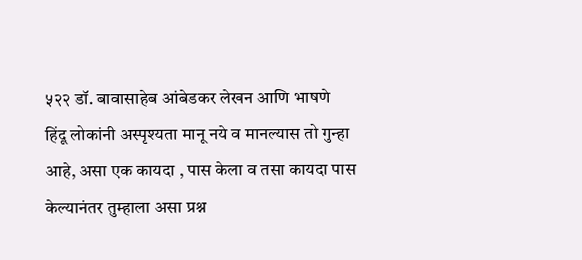५२२ डॉ. बावासाहेब आंबेडकर लेखन आणि भाषणे
हिंदू लोकांनी अस्पृश्यता मानू नये व मानल्यास तो गुन्हा आहे, असा एक कायदा , पास केला व तसा कायदा पास केल्यानंतर तुम्हाला असा प्रश्न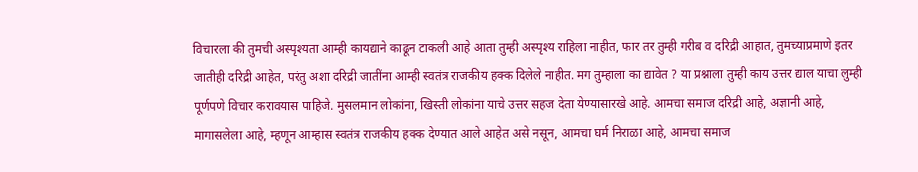विचारला की तुमची अस्पृश्यता आम्ही कायद्याने काढून टाकली आहे आता तुम्ही अस्पृश्य राहिला नाहीत, फार तर तुम्ही गरीब व दरिद्री आहात, तुमच्याप्रमाणे इतर जातीही दरिद्री आहेत, परंतु अशा दरिद्री जातींना आम्ही स्वतंत्र राजकीय हक्क दिलेले नाहीत. मग तुम्हाला का द्यावेत ? या प्रश्नाला तुम्ही काय उत्तर द्याल याचा लुम्ही पूर्णपणे विचार करावयास पाहिजे. मुसलमान लोकांना, खिस्ती लोकांना याचे उत्तर सहज देता येण्यासारखे आहे. आमचा समाज दरिद्री आहे, अज्ञानी आहे, मागासलेला आहे, म्हणून आम्हास स्वतंत्र राजकीय हक्क देण्यात आले आहेत असे नसून, आमचा घर्म निराळा आहे, आमचा समाज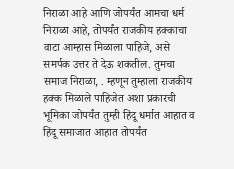निराळा आहे आणि जोपर्यंत आमचा धर्म निराळा आहे, तोपर्यंत राजकीय हक्काचा वाटा आम्हास मिळाला पाहिजे, असे समर्पक उत्तर ते देऊ शकतील. तुमचा समाज निराळा, . म्हणून तुम्हाला राजकीय हक्क मिळाले पाहिजेत अशा प्रकारची भूमिका जोपर्यंत तुम्ही हिंदू धर्मात आहात व हिंदू समाजात आहात तोपर्यंत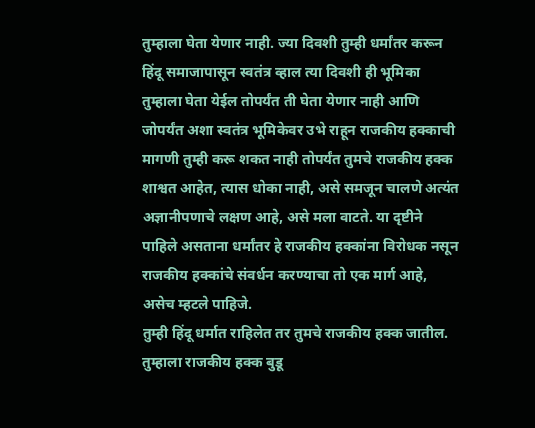तुम्हाला घेता येणार नाही. ज्या दिवशी तुम्ही धर्मांतर करून हिंदू समाजापासून स्वतंत्र व्हाल त्या दिवशी ही भूमिका तुम्हाला घेता येईल तोपर्यंत ती घेता येणार नाही आणि जोपर्यंत अशा स्वतंत्र भूमिकेवर उभे राहून राजकीय हक्काची मागणी तुम्ही करू शकत नाही तोपर्यंत तुमचे राजकीय हक्क शाश्वत आहेत, त्यास धोका नाही, असे समजून चालणे अत्यंत अज्ञानीपणाचे लक्षण आहे, असे मला वाटते. या दृष्टीने पाहिले असताना धर्मांतर हे राजकीय हक्कांना विरोधक नसून राजकीय हक्कांचे संवर्धन करण्याचा तो एक मार्ग आहे, असेच म्हटले पाहिजे.
तुम्ही हिंदू धर्मात राहिलेत तर तुमचे राजकीय हक्क जातील. तुम्हाला राजकीय हक्क बुडू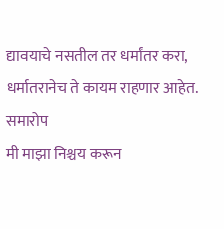द्यावयाचे नसतील तर धर्मांतर करा, धर्मातरानेच ते कायम राहणार आहेत.
समारोप
मी माझा निश्चय करून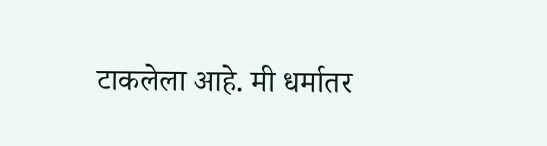टाकलेला आहे. मी धर्मातर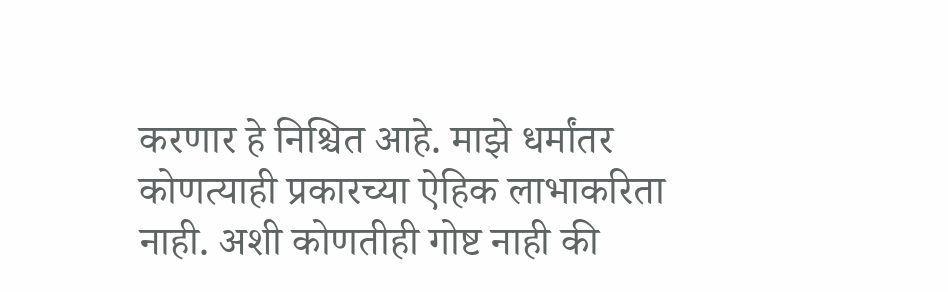करणार हे निश्चित आहे. माझे धर्मांतर कोणत्याही प्रकारच्या ऐहिक लाभाकरिता नाही. अशी कोणतीही गोष्ट नाही की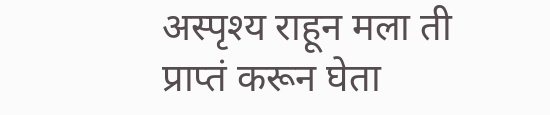अस्पृश्य राहून मला ती प्राप्तं करून घेता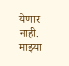येणार नाही. माझ्या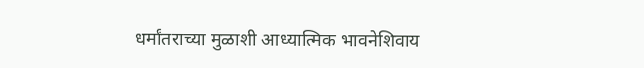धर्मांतराच्या मुळाशी आध्यात्मिक भावनेशिवाय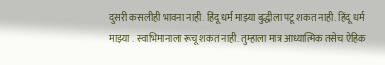दुसरी कसलीही भावना नाही. हिंदू धर्म माझ्या बुद्धीला पटू शकत नाही. हिंदू धर्म माझ्या . स्वाभिमानाला रूचू शकत नाही. तुम्हाला मात्र आध्यात्मिक तसेच ऐहिक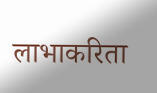लाभाकरिता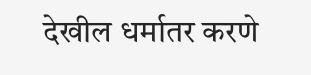देखील धर्मातर करणे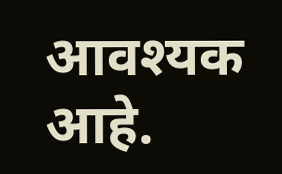आवश्यक आहे.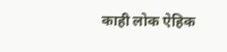काही लोक ऐहिक